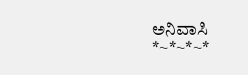ಅನಿವಾಸಿ
*~*~*~*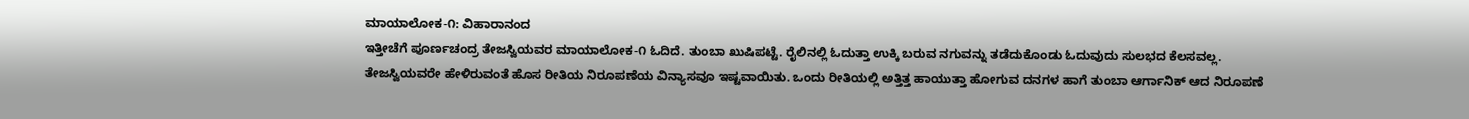ಮಾಯಾಲೋಕ-೧: ವಿಹಾರಾನಂದ
ಇತ್ತೀಚೆಗೆ ಪೂರ್ಣಚಂದ್ರ ತೇಜಸ್ವಿಯವರ ಮಾಯಾಲೋಕ-೧ ಓದಿದೆ. ತುಂಬಾ ಖುಷಿಪಟ್ಟೆ. ರೈಲಿನಲ್ಲಿ ಓದುತ್ತಾ ಉಕ್ಕಿ ಬರುವ ನಗುವನ್ನು ತಡೆದುಕೊಂಡು ಓದುವುದು ಸುಲಭದ ಕೆಲಸವಲ್ಲ. ತೇಜಸ್ವಿಯವರೇ ಹೇಳಿರುವಂತೆ ಹೊಸ ರೀತಿಯ ನಿರೂಪಣೆಯ ವಿನ್ಯಾಸವೂ ಇಷ್ಟವಾಯಿತು. ಒಂದು ರೀತಿಯಲ್ಲಿ ಅತ್ತಿತ್ತ ಹಾಯುತ್ತಾ ಹೋಗುವ ದನಗಳ ಹಾಗೆ ತುಂಬಾ ಆರ್ಗಾನಿಕ್ ಆದ ನಿರೂಪಣೆ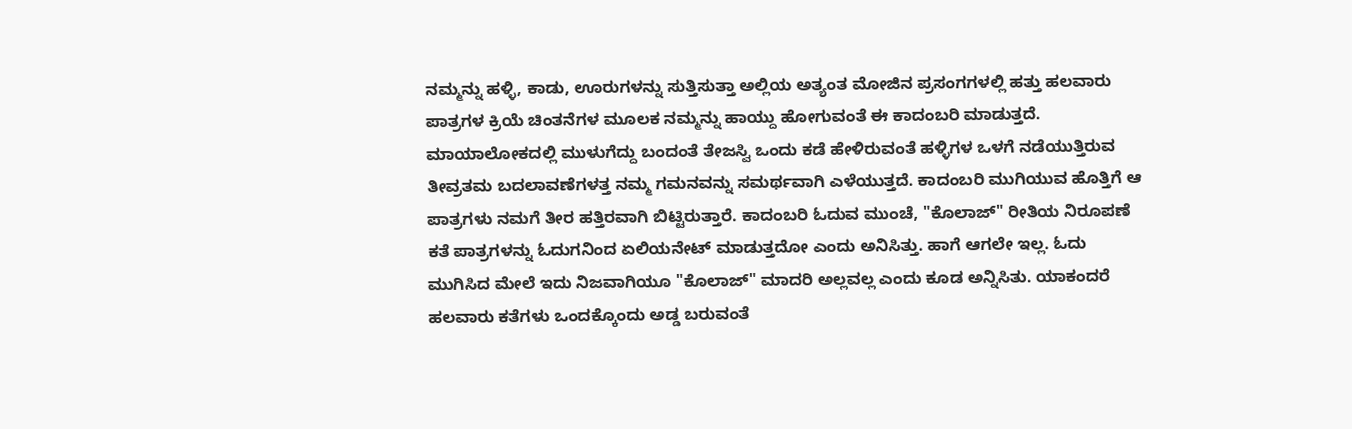ನಮ್ಮನ್ನು ಹಳ್ಳಿ, ಕಾಡು, ಊರುಗಳನ್ನು ಸುತ್ತಿಸುತ್ತಾ ಅಲ್ಲಿಯ ಅತ್ಯಂತ ಮೋಜಿನ ಪ್ರಸಂಗಗಳಲ್ಲಿ ಹತ್ತು ಹಲವಾರು ಪಾತ್ರಗಳ ಕ್ರಿಯೆ ಚಿಂತನೆಗಳ ಮೂಲಕ ನಮ್ಮನ್ನು ಹಾಯ್ದು ಹೋಗುವಂತೆ ಈ ಕಾದಂಬರಿ ಮಾಡುತ್ತದೆ. ಮಾಯಾಲೋಕದಲ್ಲಿ ಮುಳುಗೆದ್ದು ಬಂದಂತೆ ತೇಜಸ್ವಿ ಒಂದು ಕಡೆ ಹೇಳಿರುವಂತೆ ಹಳ್ಳಿಗಳ ಒಳಗೆ ನಡೆಯುತ್ತಿರುವ ತೀವ್ರತಮ ಬದಲಾವಣೆಗಳತ್ತ ನಮ್ಮ ಗಮನವನ್ನು ಸಮರ್ಥವಾಗಿ ಎಳೆಯುತ್ತದೆ. ಕಾದಂಬರಿ ಮುಗಿಯುವ ಹೊತ್ತಿಗೆ ಆ ಪಾತ್ರಗಳು ನಮಗೆ ತೀರ ಹತ್ತಿರವಾಗಿ ಬಿಟ್ಟಿರುತ್ತಾರೆ. ಕಾದಂಬರಿ ಓದುವ ಮುಂಚೆ, "ಕೊಲಾಜ್" ರೀತಿಯ ನಿರೂಪಣೆ ಕತೆ ಪಾತ್ರಗಳನ್ನು ಓದುಗನಿಂದ ಏಲಿಯನೇಟ್ ಮಾಡುತ್ತದೋ ಎಂದು ಅನಿಸಿತ್ತು. ಹಾಗೆ ಆಗಲೇ ಇಲ್ಲ. ಓದು ಮುಗಿಸಿದ ಮೇಲೆ ಇದು ನಿಜವಾಗಿಯೂ "ಕೊಲಾಜ್" ಮಾದರಿ ಅಲ್ಲವಲ್ಲ ಎಂದು ಕೂಡ ಅನ್ನಿಸಿತು. ಯಾಕಂದರೆ ಹಲವಾರು ಕತೆಗಳು ಒಂದಕ್ಕೊಂದು ಅಡ್ಡ ಬರುವಂತೆ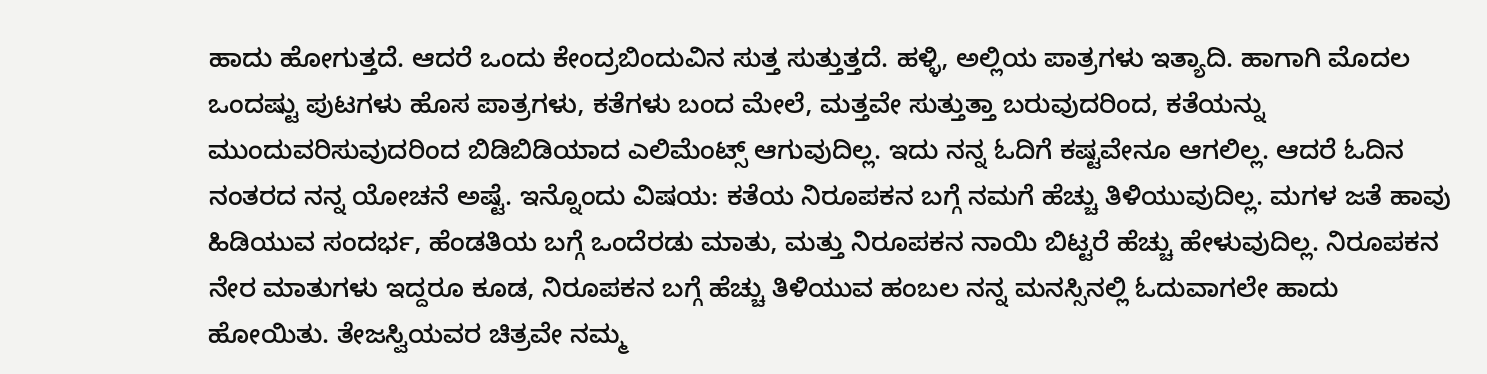ಹಾದು ಹೋಗುತ್ತದೆ. ಆದರೆ ಒಂದು ಕೇಂದ್ರಬಿಂದುವಿನ ಸುತ್ತ ಸುತ್ತುತ್ತದೆ. ಹಳ್ಳಿ, ಅಲ್ಲಿಯ ಪಾತ್ರಗಳು ಇತ್ಯಾದಿ. ಹಾಗಾಗಿ ಮೊದಲ ಒಂದಷ್ಟು ಪುಟಗಳು ಹೊಸ ಪಾತ್ರಗಳು, ಕತೆಗಳು ಬಂದ ಮೇಲೆ, ಮತ್ತವೇ ಸುತ್ತುತ್ತಾ ಬರುವುದರಿಂದ, ಕತೆಯನ್ನು ಮುಂದುವರಿಸುವುದರಿಂದ ಬಿಡಿಬಿಡಿಯಾದ ಎಲಿಮೆಂಟ್ಸ್ ಆಗುವುದಿಲ್ಲ. ಇದು ನನ್ನ ಓದಿಗೆ ಕಷ್ಟವೇನೂ ಆಗಲಿಲ್ಲ. ಆದರೆ ಓದಿನ ನಂತರದ ನನ್ನ ಯೋಚನೆ ಅಷ್ಟೆ. ಇನ್ನೊಂದು ವಿಷಯ: ಕತೆಯ ನಿರೂಪಕನ ಬಗ್ಗೆ ನಮಗೆ ಹೆಚ್ಚು ತಿಳಿಯುವುದಿಲ್ಲ. ಮಗಳ ಜತೆ ಹಾವು ಹಿಡಿಯುವ ಸಂದರ್ಭ, ಹೆಂಡತಿಯ ಬಗ್ಗೆ ಒಂದೆರಡು ಮಾತು, ಮತ್ತು ನಿರೂಪಕನ ನಾಯಿ ಬಿಟ್ಟರೆ ಹೆಚ್ಚು ಹೇಳುವುದಿಲ್ಲ. ನಿರೂಪಕನ ನೇರ ಮಾತುಗಳು ಇದ್ದರೂ ಕೂಡ, ನಿರೂಪಕನ ಬಗ್ಗೆ ಹೆಚ್ಚು ತಿಳಿಯುವ ಹಂಬಲ ನನ್ನ ಮನಸ್ಸಿನಲ್ಲಿ ಓದುವಾಗಲೇ ಹಾದು ಹೋಯಿತು. ತೇಜಸ್ವಿಯವರ ಚಿತ್ರವೇ ನಮ್ಮ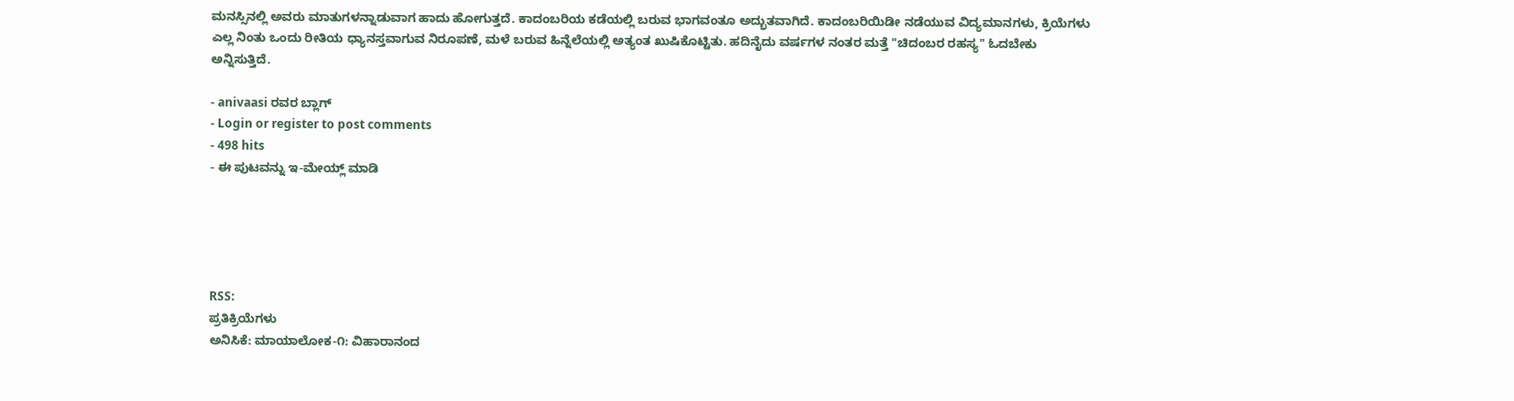ಮನಸ್ಸಿನಲ್ಲಿ ಅವರು ಮಾತುಗಳನ್ನಾಡುವಾಗ ಹಾದು ಹೋಗುತ್ತದೆ. ಕಾದಂಬರಿಯ ಕಡೆಯಲ್ಲಿ ಬರುವ ಭಾಗವಂತೂ ಅದ್ಭುತವಾಗಿದೆ. ಕಾದಂಬರಿಯಿಡೀ ನಡೆಯುವ ವಿದ್ಯಮಾನಗಳು, ಕ್ರಿಯೆಗಳು ಎಲ್ಲ ನಿಂತು ಒಂದು ರೀತಿಯ ಧ್ಯಾನಸ್ತವಾಗುವ ನಿರೂಪಣೆ, ಮಳೆ ಬರುವ ಹಿನ್ನೆಲೆಯಲ್ಲಿ ಅತ್ಯಂತ ಖುಷಿಕೊಟ್ಟಿತು. ಹದಿನೈದು ವರ್ಷಗಳ ನಂತರ ಮತ್ತೆ "ಚಿದಂಬರ ರಹಸ್ಯ" ಓದಬೇಕು ಅನ್ನಿಸುತ್ತಿದೆ.

- anivaasi ರವರ ಬ್ಲಾಗ್
- Login or register to post comments
- 498 hits
- ಈ ಪುಟವನ್ನು ಇ-ಮೇಯ್ಲ್ ಮಾಡಿ





RSS:
ಪ್ರತಿಕ್ರಿಯೆಗಳು
ಅನಿಸಿಕೆ: ಮಾಯಾಲೋಕ-೧: ವಿಹಾರಾನಂದ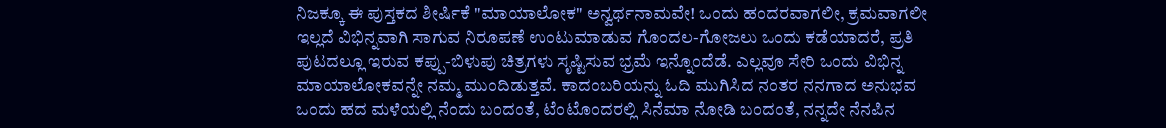ನಿಜಕ್ಕೂ ಈ ಪುಸ್ತಕದ ಶೀರ್ಷಿಕೆ "ಮಾಯಾಲೋಕ" ಅನ್ವರ್ಥನಾಮವೇ! ಒಂದು ಹಂದರವಾಗಲೀ, ಕ್ರಮವಾಗಲೀ ಇಲ್ಲದೆ ವಿಭಿನ್ನವಾಗಿ ಸಾಗುವ ನಿರೂಪಣೆ ಉಂಟುಮಾಡುವ ಗೊಂದಲ-ಗೋಜಲು ಒಂದು ಕಡೆಯಾದರೆ, ಪ್ರತಿ ಪುಟದಲ್ಲೂ ಇರುವ ಕಪ್ಪು-ಬಿಳುಪು ಚಿತ್ರಗಳು ಸೃಷ್ಟಿಸುವ ಭ್ರಮೆ ಇನ್ನೊಂದೆಡೆ. ಎಲ್ಲವೂ ಸೇರಿ ಒಂದು ವಿಭಿನ್ನ ಮಾಯಾಲೋಕವನ್ನೇ ನಮ್ಮ ಮುಂದಿಡುತ್ತವೆ. ಕಾದಂಬರಿಯನ್ನು ಓದಿ ಮುಗಿಸಿದ ನಂತರ ನನಗಾದ ಅನುಭವ ಒಂದು ಹದ ಮಳೆಯಲ್ಲಿ ನೆಂದು ಬಂದಂತೆ, ಟೆಂಟೊಂದರಲ್ಲಿ ಸಿನೆಮಾ ನೋಡಿ ಬಂದಂತೆ, ನನ್ನದೇ ನೆನಪಿನ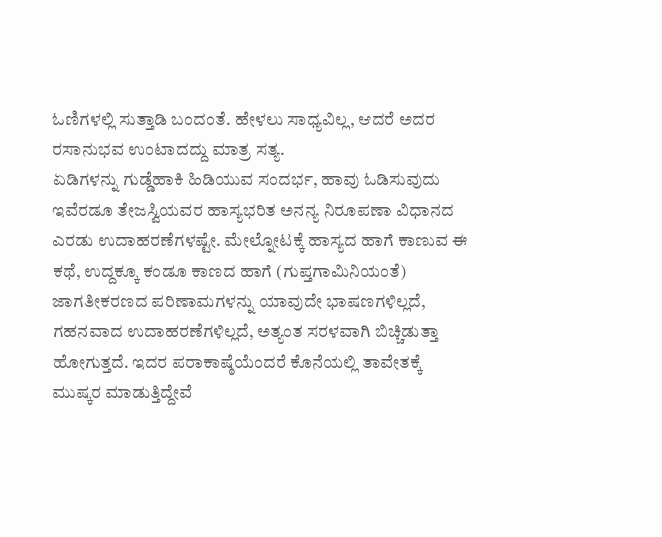ಓಣಿಗಳಲ್ಲಿ ಸುತ್ತಾಡಿ ಬಂದಂತೆ. ಹೇಳಲು ಸಾಧ್ಯವಿಲ್ಲ, ಆದರೆ ಅದರ ರಸಾನುಭವ ಉಂಟಾದದ್ದು ಮಾತ್ರ ಸತ್ಯ.
ಏಡಿಗಳನ್ನು ಗುಡ್ಡೆಹಾಕಿ ಹಿಡಿಯುವ ಸಂದರ್ಭ, ಹಾವು ಓಡಿಸುವುದು ಇವೆರಡೂ ತೇಜಸ್ವಿಯವರ ಹಾಸ್ಯಭರಿತ ಅನನ್ಯ ನಿರೂಪಣಾ ವಿಧಾನದ ಎರಡು ಉದಾಹರಣೆಗಳಷ್ಟೇ. ಮೇಲ್ನೋಟಕ್ಕೆ ಹಾಸ್ಯದ ಹಾಗೆ ಕಾಣುವ ಈ ಕಥೆ, ಉದ್ದಕ್ಕೂ ಕಂಡೂ ಕಾಣದ ಹಾಗೆ (ಗುಪ್ತಗಾಮಿನಿಯಂತೆ) ಜಾಗತೀಕರಣದ ಪರಿಣಾಮಗಳನ್ನು ಯಾವುದೇ ಭಾಷಣಗಳಿಲ್ಲದೆ, ಗಹನವಾದ ಉದಾಹರಣೆಗಳಿಲ್ಲದೆ, ಅತ್ಯಂತ ಸರಳವಾಗಿ ಬಿಚ್ಚಿಡುತ್ತಾ ಹೋಗುತ್ತದೆ. ಇದರ ಪರಾಕಾಷ್ಠೆಯೆಂದರೆ ಕೊನೆಯಲ್ಲಿ ತಾವೇತಕ್ಕೆ ಮುಷ್ಕರ ಮಾಡುತ್ತಿದ್ದೇವೆ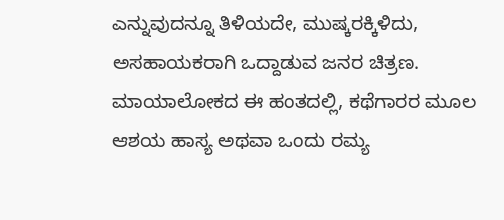ಎನ್ನುವುದನ್ನೂ ತಿಳಿಯದೇ, ಮುಷ್ಕರಕ್ಕಿಳಿದು, ಅಸಹಾಯಕರಾಗಿ ಒದ್ದಾಡುವ ಜನರ ಚಿತ್ರಣ. ಮಾಯಾಲೋಕದ ಈ ಹಂತದಲ್ಲಿ, ಕಥೆಗಾರರ ಮೂಲ ಆಶಯ ಹಾಸ್ಯ ಅಥವಾ ಒಂದು ರಮ್ಯ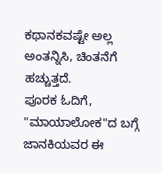ಕಥಾನಕವಷ್ಟೇ ಅಲ್ಲ ಅಂತನ್ನಿಸಿ, ಚಿಂತನೆಗೆ ಹಚ್ಚುತ್ತದೆ.
ಪೂರಕ ಓದಿಗೆ, "ಮಾಯಾಲೋಕ"ದ ಬಗ್ಗೆ ಜಾನಕಿಯವರ ಈ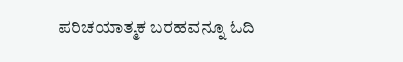ಪರಿಚಯಾತ್ಮಕ ಬರಹವನ್ನೂ ಓದಿ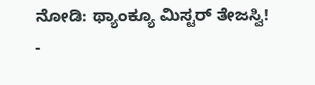ನೋಡಿ: ಥ್ಯಾಂಕ್ಯೂ ಮಿಸ್ಟರ್ ತೇಜಸ್ವಿ!
-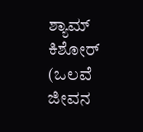ಶ್ಯಾಮ್ ಕಿಶೋರ್ (ಒಲವೆ ಜೀವನ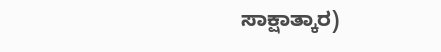ಸಾಕ್ಷಾತ್ಕಾರ)